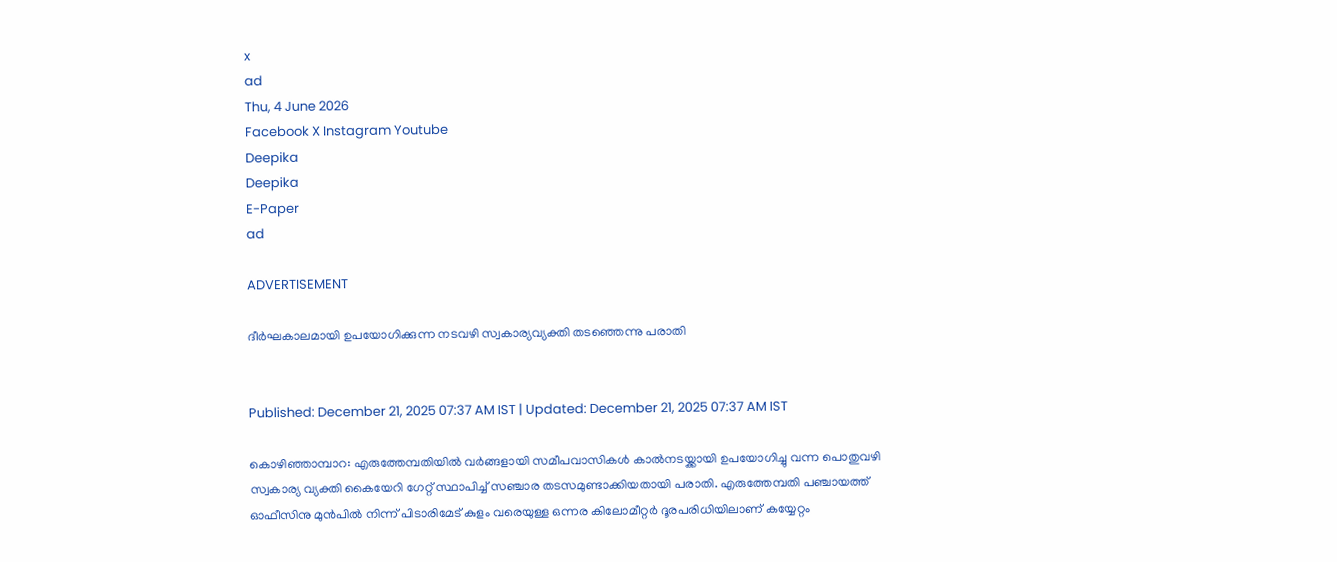x
ad
Thu, 4 June 2026
Facebook X Instagram Youtube
Deepika
Deepika
E-Paper
ad

ADVERTISEMENT

ദീർഘകാലമായി ഉപയോഗിക്കുന്ന നടവഴി സ്വകാര്യവ്യക്തി തടഞ്ഞെന്നു പരാതി


Published: December 21, 2025 07:37 AM IST | Updated: December 21, 2025 07:37 AM IST

കൊഴിഞ്ഞാമ്പാറ: എരുത്തേമ്പതിയിൽ വർങ്ങളായി സമീപവാസികൾ കാൽനടയ്ക്കായി ഉപയോഗിച്ചു വന്ന പൊതുവഴി സ്വകാര്യ വ്യക്തി കൈയേറി ഗേറ്റ് സ്ഥാപിച്ച് സഞ്ചാര തടസമുണ്ടാക്കിയതായി പരാതി. എരുത്തേമ്പതി പഞ്ചായത്ത് ഓഫീസിനു മുൻപിൽ നിന്ന് പിടാരിമേട് കുളം വരെയുള്ള ഒന്നര കിലോമീറ്റർ ദൂരപരിധിയിലാണ് കയ്യേറ്റം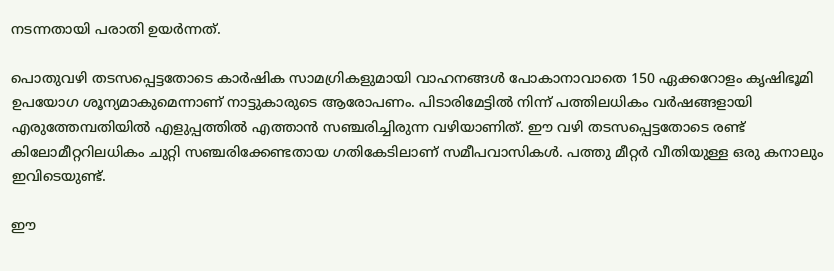നടന്നതായി പരാതി ഉയർന്നത്.

പൊതുവഴി തടസപ്പെട്ടതോടെ കാർഷിക സാമഗ്രികളുമായി വാഹനങ്ങൾ പോകാനാവാതെ 150 ഏക്കറോളം കൃഷിഭൂമി ഉപയോഗ ശൂന്യമാകുമെന്നാണ് നാട്ടുകാരുടെ ആരോപണം. പിടാരിമേട്ടിൽ നിന്ന് പത്തിലധികം വർഷങ്ങളായി എരുത്തേമ്പതിയിൽ എളുപ്പത്തിൽ എത്താൻ സഞ്ചരിച്ചിരുന്ന വഴിയാണിത്. ഈ വഴി തടസപ്പെട്ടതോടെ രണ്ട് കിലോമീറ്ററിലധികം ചുറ്റി സഞ്ചരിക്കേണ്ടതായ ഗതികേടിലാണ് സമീപവാസികൾ. പത്തു മീറ്റർ വീതിയുള്ള ഒരു കനാലും ഇവിടെയുണ്ട്.

ഈ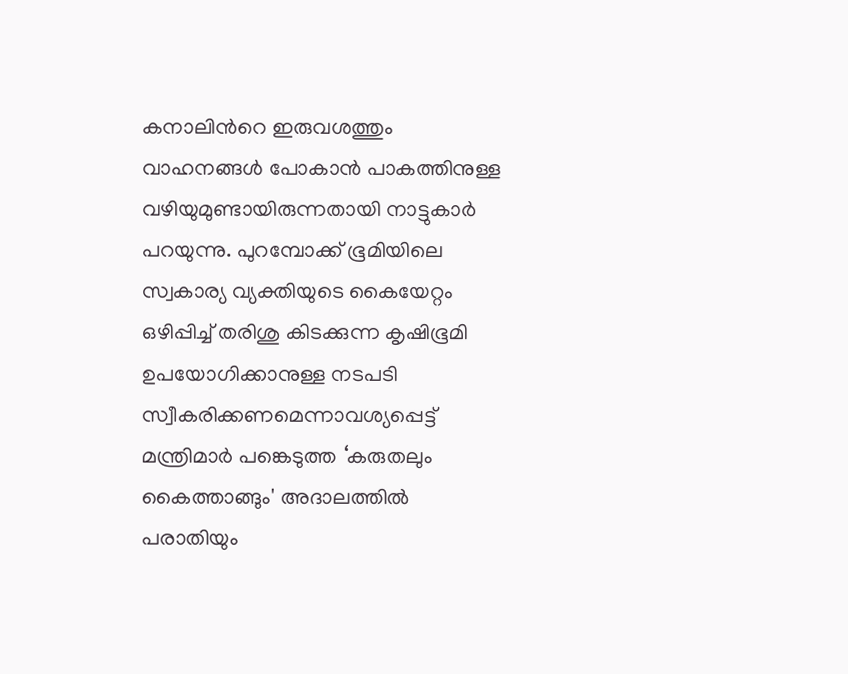കനാലിന്‍റെ ഇരുവശത്തും വാഹനങ്ങൾ പോകാൻ പാകത്തിനുള്ള വഴിയുമുണ്ടായിരുന്നതായി നാട്ടുകാർ പറയുന്നു. പുറമ്പോക്ക് ഭൂമിയിലെ സ്വകാര്യ വ്യക്തിയുടെ കൈയേറ്റം ഒഴിപ്പിച്ച് തരിശു കിടക്കുന്ന കൃഷിഭൂമി ഉപയോഗിക്കാനുള്ള നടപടി സ്വീകരിക്കണമെന്നാവശ്യപ്പെട്ട് മന്ത്രിമാർ പങ്കെടുത്ത ‘കരുതലും കൈത്താങ്ങും' അദാലത്തിൽ പരാതിയും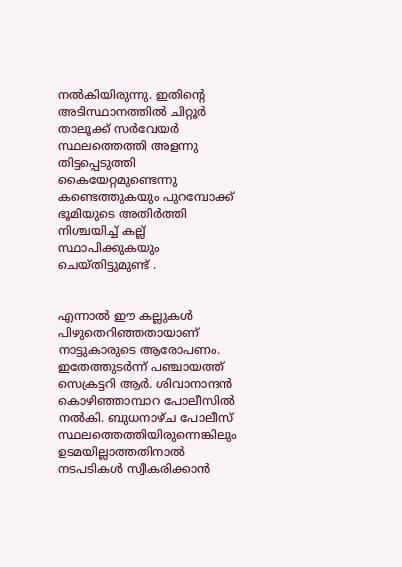നൽകിയിരുന്നു. ഇതിന്‍റെ അടിസ്ഥാനത്തിൽ ചിറ്റൂർ താലൂക്ക് സർവേയർ സ്ഥലത്തെത്തി അളന്നു തിട്ടപ്പെടുത്തി കൈയേറ്റമുണ്ടെന്നു കണ്ടെത്തുകയും പുറമ്പോക്ക് ഭൂമിയുടെ അതിർത്തി നിശ്ചയിച്ച് കല്ല് സ്ഥാപിക്കുകയും ചെയ്തിട്ടുമുണ്ട് .


എന്നാൽ ഈ കല്ലുകൾ പിഴുതെറിഞ്ഞതായാണ് നാട്ടുകാരുടെ ആരോപണം. ഇതേത്തുടർന്ന് പഞ്ചായത്ത് സെക്രട്ടറി ആർ. ശിവാനാന്ദൻ കൊഴിഞ്ഞാമ്പാറ പോലീസിൽ നൽകി. ബുധനാഴ്ച പോലീസ് സ്ഥലത്തെത്തിയിരുന്നെങ്കിലും ഉടമയില്ലാത്തതിനാൽ നടപടികൾ സ്വീകരിക്കാൻ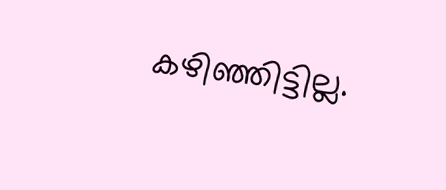കഴിഞ്ഞിട്ടില്ല.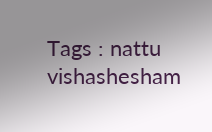Tags : nattu vishashesham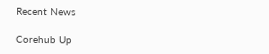Recent News

Corehub Up